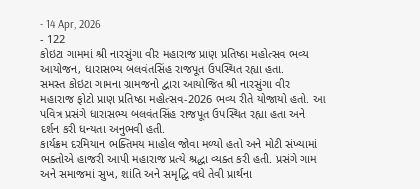- 14 Apr, 2026
- 122
કોઇટા ગામમાં શ્રી નારસુંગા વીર મહારાજ પ્રાણ પ્રતિષ્ઠા મહોત્સવ ભવ્ય આયોજન, ધારાસભ્ય બલવંતસિંહ રાજપૂત ઉપસ્થિત રહ્યા હતા.
સમસ્ત કોઇટા ગામના ગ્રામજનો દ્વારા આયોજિત શ્રી નારસુંગા વીર મહારાજ ફોટો પ્રાણ પ્રતિષ્ઠા મહોત્સવ-2026 ભવ્ય રીતે યોજાયો હતો. આ પવિત્ર પ્રસંગે ધારાસભ્ય બલવંતસિંહ રાજપૂત ઉપસ્થિત રહ્યા હતા અને દર્શન કરી ધન્યતા અનુભવી હતી.
કાર્યક્રમ દરમિયાન ભક્તિમય માહોલ જોવા મળ્યો હતો અને મોટી સંખ્યામાં ભક્તોએ હાજરી આપી મહારાજ પ્રત્યે શ્રદ્ધા વ્યક્ત કરી હતી. પ્રસંગે ગામ અને સમાજમાં સુખ, શાંતિ અને સમૃદ્ધિ વધે તેવી પ્રાર્થના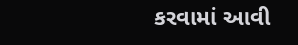કરવામાં આવી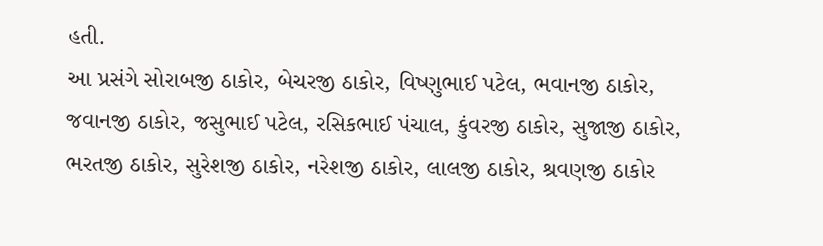હતી.
આ પ્રસંગે સોરાબજી ઠાકોર, બેચરજી ઠાકોર, વિષ્ણુભાઈ પટેલ, ભવાનજી ઠાકોર, જવાનજી ઠાકોર, જસુભાઈ પટેલ, રસિકભાઈ પંચાલ, કુંવરજી ઠાકોર, સુજાજી ઠાકોર, ભરતજી ઠાકોર, સુરેશજી ઠાકોર, નરેશજી ઠાકોર, લાલજી ઠાકોર, શ્રવણજી ઠાકોર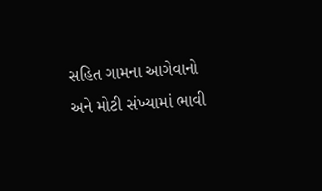સહિત ગામના આગેવાનો અને મોટી સંખ્યામાં ભાવી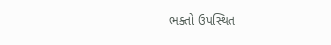ભક્તો ઉપસ્થિત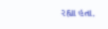રહ્યા હતા.